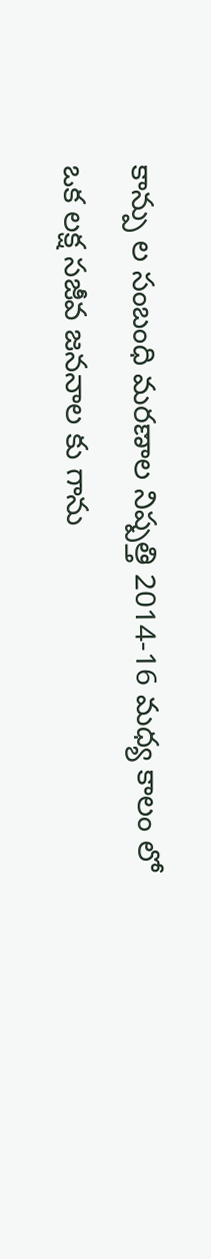కాన్పు ల సంబంధి మరణాల నిష్పత్తి 2014-16 మధ్య కాలం లో ఒక లక్ష సజీవ జననాల కు గాను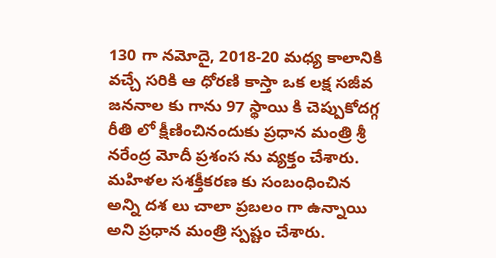130 గా నమోదై, 2018-20 మధ్య కాలానికి వచ్చే సరికి ఆ ధోరణి కాస్తా ఒక లక్ష సజీవ జననాల కు గాను 97 స్థాయి కి చెప్పుకోదగ్గ రీతి లో క్షీణించినందుకు ప్రధాన మంత్రి శ్రీ నరేంద్ర మోదీ ప్రశంస ను వ్యక్తం చేశారు. మహిళల సశక్తీకరణ కు సంబంధించిన అన్ని దశ లు చాలా ప్రబలం గా ఉన్నాయి అని ప్రధాన మంత్రి స్పష్టం చేశారు.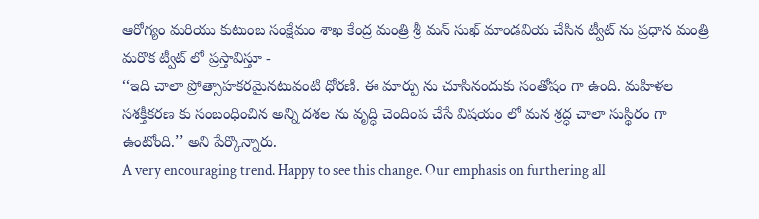ఆరోగ్యం మరియు కుటుంబ సంక్షేమం శాఖ కేంద్ర మంత్రి శ్రీ మన్ సుఖ్ మాండవియ చేసిన ట్వీట్ ను ప్రధాన మంత్రి మరొక ట్వీట్ లో ప్రస్తావిస్తూ -
‘‘ఇది చాలా ప్రోత్సాహకరమైనటువంటి ధోరణి. ఈ మార్పు ను చూసినందుకు సంతోషం గా ఉంది. మహిళల సశక్తీకరణ కు సంబంధించిన అన్ని దశల ను వృద్ధి చెందింప చేసే విషయం లో మన శ్రద్ధ చాలా సుస్థిరం గా ఉంటోంది.’’ అని పేర్కొన్నారు.
A very encouraging trend. Happy to see this change. Our emphasis on furthering all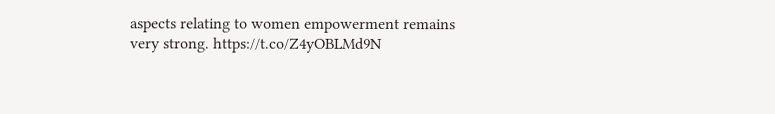aspects relating to women empowerment remains very strong. https://t.co/Z4yOBLMd9N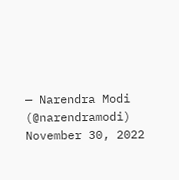— Narendra Modi (@narendramodi) November 30, 2022